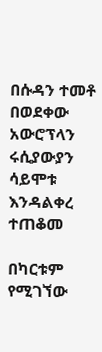በሱዳን ተመቶ በወደቀው አውሮፕላን ሩሲያውያን ሳይሞቱ እንዳልቀረ ተጠቆመ

በካርቱም የሚገኘው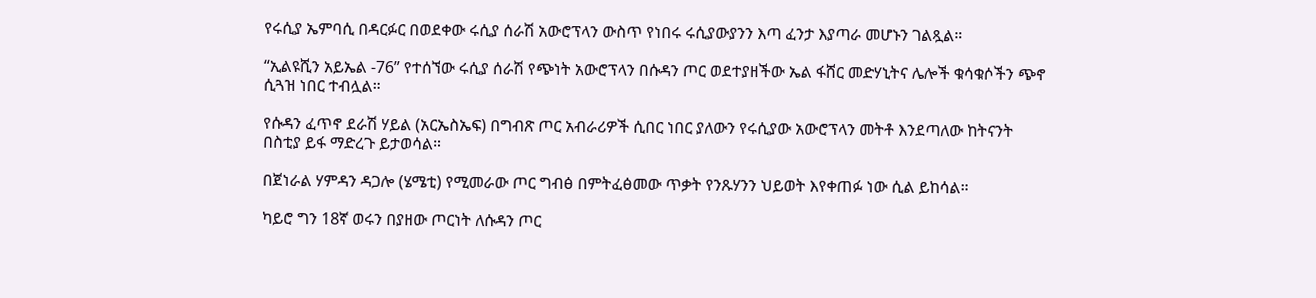የሩሲያ ኤምባሲ በዳርፉር በወደቀው ሩሲያ ሰራሽ አውሮፕላን ውስጥ የነበሩ ሩሲያውያንን እጣ ፈንታ እያጣራ መሆኑን ገልጿል።

“ኢልዩሺን አይኤል -76” የተሰኘው ሩሲያ ሰራሽ የጭነት አውሮፕላን በሱዳን ጦር ወደተያዘችው ኤል ፋሸር መድሃኒትና ሌሎች ቁሳቁሶችን ጭኖ ሲጓዝ ነበር ተብሏል።

የሱዳን ፈጥኖ ደራሽ ሃይል (አርኤስኤፍ) በግብጽ ጦር አብራሪዎች ሲበር ነበር ያለውን የሩሲያው አውሮፕላን መትቶ እንደጣለው ከትናንት በስቲያ ይፋ ማድረጉ ይታወሳል።

በጀነራል ሃምዳን ዳጋሎ (ሄሜቲ) የሚመራው ጦር ግብፅ በምትፈፅመው ጥቃት የንጹሃንን ህይወት እየቀጠፉ ነው ሲል ይከሳል።

ካይሮ ግን 18ኛ ወሩን በያዘው ጦርነት ለሱዳን ጦር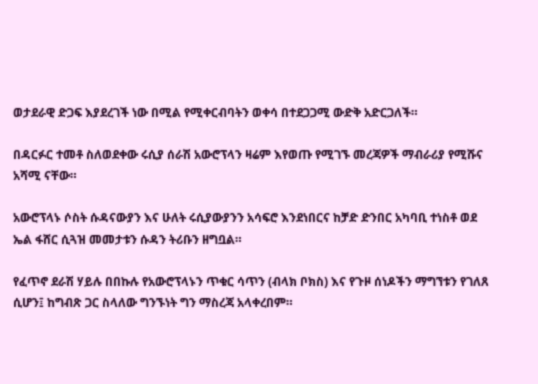ወታደራዊ ድጋፍ እያደረገች ነው በሚል የሚቀርብባትን ወቀሳ በተደጋጋሚ ውድቅ አድርጋለች።

በዳርፉር ተመቶ ስለወደቀው ሩሲያ ሰራሽ አውሮፕላን ዛሬም እየወጡ የሚገኙ መረጃዎች ማብራሪያ የሚሹና አሻሚ ናቸው።

አውሮፕላኑ ሶስት ሱዳናውያን እና ሁለት ሩሲያውያንን አሳፍሮ እንደነበርና ከቻድ ድንበር አካባቢ ተነስቶ ወደ ኤል ፋሸር ሲጓዝ መመታቱን ሱዳን ትሪቡን ዘግቧል።

የፈጥኖ ደራሽ ሃይሉ በበኩሉ የአውሮፕላኑን ጥቁር ሳጥን (ብላክ ቦክስ) እና የጉዞ ሰነዶችን ማግኘቱን የገለጸ ሲሆን፤ ከግብጽ ጋር ስላለው ግንኙነት ግን ማስረጃ አላቀረበም።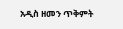አዲስ ዘመን ጥቅምት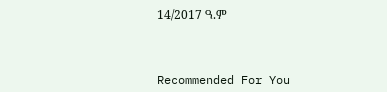14/2017 ዓ.ም



Recommended For You